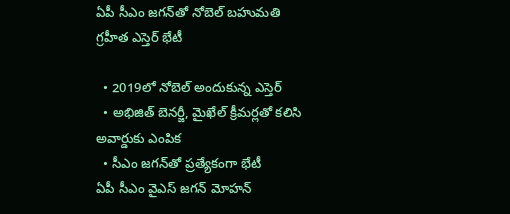ఏపీ సీఎం జ‌గ‌న్‌తో నోబెల్ బ‌హుమ‌తి గ్ర‌హీత ఎస్తెర్ భేటీ

  • 2019లో నోబెల్ అందుకున్న ఎస్తెర్‌
  • అభిజిత్ బెన‌ర్జీ, మైఖేల్ క్రీమ‌ర్ల‌తో క‌లిసి అవార్డుకు ఎంపిక‌
  • సీఎం జ‌గ‌న్‌తో ప్ర‌త్యేకంగా భేటీ
ఏపీ సీఎం వైఎస్ జ‌గ‌న్ మోహ‌న్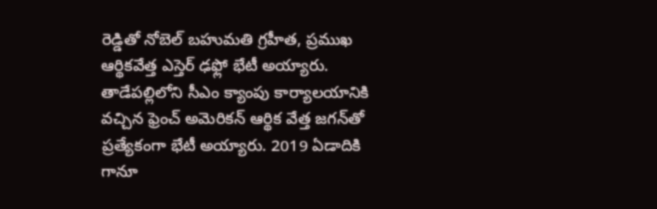రెడ్డితో నోబెల్ బ‌హుమ‌తి గ్ర‌హీత‌, ప్ర‌ముఖ ఆర్థిక‌వేత్త ఎస్తెర్ ఢ‌ఫ్లో భేటీ అయ్యారు. తాడేప‌ల్లిలోని సీఎం క్యాంపు కార్యాల‌యానికి వ‌చ్చిన ఫ్రెంచ్ అమెరిక‌న్ ఆర్థిక వేత్త జ‌గ‌న్‌తో ప్ర‌త్యేకంగా భేటీ అయ్యారు. 2019 ఏడాదికి గానూ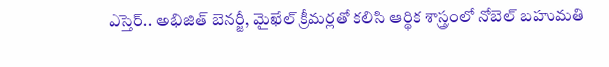ఎస్తెర్‌.. అభిజిత్ బెన‌ర్జీ, మైఖేల్ క్రీమ‌ర్ల‌తో క‌లిసి ఆర్థిక శాస్త్రంలో నోబెల్ బహుమ‌తి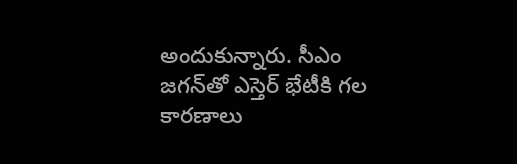అందుకున్నారు. సీఎం జ‌గ‌న్‌తో ఎస్తెర్ భేటీకి గ‌ల కార‌ణాలు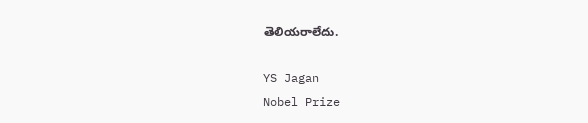తెలియ‌రాలేదు.

YS Jagan
Nobel Prize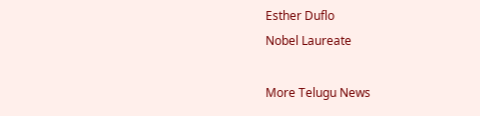Esther Duflo
Nobel Laureate

More Telugu News